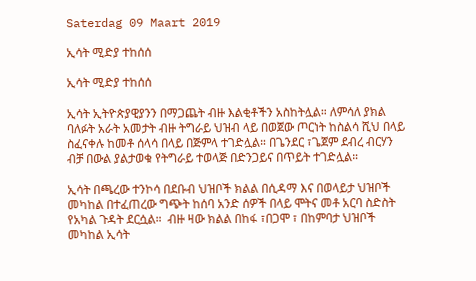Saterdag 09 Maart 2019

ኢሳት ሚድያ ተከሰሰ

ኢሳት ሚድያ ተከሰሰ

ኢሳት ኢትዮጵያዊያንን በማጋጨት ብዙ እልቂቶችን አስከትሏል። ለምሳለ ያክል ባለፉት አራት አመታት ብዙ ትግራይ ህዝብ ላይ በወጀው ጦርነት ከስልሳ ሺህ በላይ ስፈናቀሉ ከመቶ ሰላሳ በላይ በጅምላ ተገድሏል። በጌንደር ፣ጌጀም ደብረ ብርሃን ብቻ በውል ያልታወቁ የትግራይ ተወላጅ በድንጋይና በጥይት ተገድሏል።

ኢሳት በጫረው ተንኮሳ በደቡብ ህዝቦች ክልል በሲዳማ እና በወላይታ ህዝቦች መካከል በተፈጠረው ግጭት ከሰባ አንድ ሰዎች በላይ ሞትና መቶ አርባ ስድስት የአካል ጉዳት ደርሷል።  ብዙ ዛው ክልል በከፋ ፣በጋሞ ፣ በከምባታ ህዝቦች መካከል ኢሳት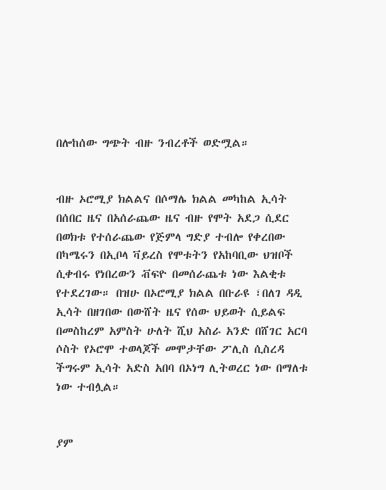በሎከሰው ግጭት ብዙ ንብረቶች ወድሟል።


ብዙ ኦሮሚያ ክልልና በሶማሌ ክልል መካከል ኢሳት በሰበር ዜና በአሰራጨው ዜና ብዙ የሞት አደጋ ሲደር በወክቱ የተሰራጨው የጅምላ ግድያ ተብሎ የቀረበው በካሜሩን በኢቦላ ቫይረስ የሞቱትን የአከባቢው ህዝቦች ሲቀብሩ የነበረውን ቭፍዮ በመሰራጨቱ ነው እልቂቱ የተደረገው። በዝሁ በኦሮሚያ ክልል በቡራዩ ፣በለገ ዳዲ ኢሳት በዘገበው በውሸት ዜና የሰው ህይወት ሲይልፍ በመስከረም አምስት ሁለት ሺህ አስራ አንድ በሸገር አርባ ሶስት የኦሮሞ ተወላጆች መሞታቸው ፖሊስ ሲስረዳ ችግሩም ኢሳት አድስ አበባ በኦነግ ሊትወረር ነው በማለቱ ነው ተብሏል።


ያም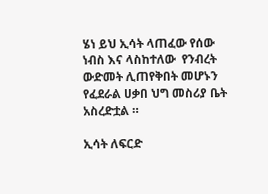ሄነ ይህ ኢሳት ላጠፈው የሰው ነብስ እና ላስከተለው  የንብረት ውድመት ሊጠየቅበት መሆኑን የፈደራል ሀቃበ ህግ መስሪያ ቤት አስረድቷል ።

ኢሳት ለፍርድ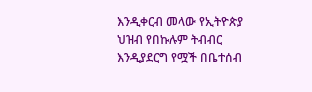እንዲቀርብ መላው የኢትዮጵያ ህዝብ የበኩሉም ትብብር እንዲያደርግ የሟች በቤተሰብ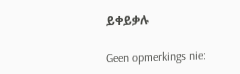ይቀይቃሉ

Geen opmerkings nie: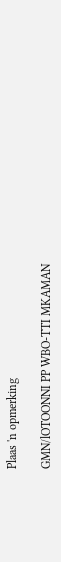Plaas 'n opmerking

GMN/lOTOONNI PP WBO-TTI MKAMAN